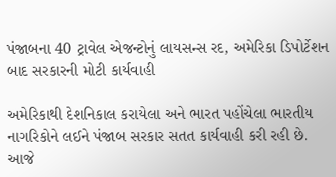પંજાબના 40 ટ્રાવેલ એજન્ટોનું લાયસન્સ રદ, અમેરિકા ડિપોર્ટેશન બાદ સરકારની મોટી કાર્યવાહી

અમેરિકાથી દેશનિકાલ કરાયેલા અને ભારત પહોંચેલા ભારતીય નાગરિકોને લઈને પંજાબ સરકાર સતત કાર્યવાહી કરી રહી છે. આજે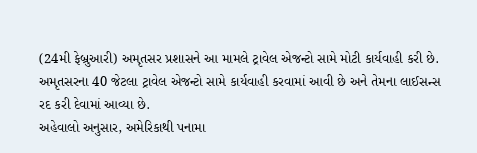(24મી ફેબ્રુઆરી) અમૃતસર પ્રશાસને આ મામલે ટ્રાવેલ એજન્ટો સામે મોટી કાર્યવાહી કરી છે. અમૃતસરના 40 જેટલા ટ્રાવેલ એજન્ટો સામે કાર્યવાહી કરવામાં આવી છે અને તેમના લાઈસન્સ રદ કરી દેવામાં આવ્યા છે.
અહેવાલો અનુસાર, અમેરિકાથી પનામા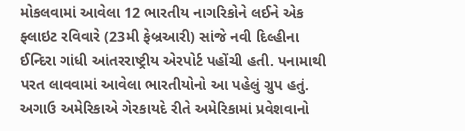મોકલવામાં આવેલા 12 ભારતીય નાગરિકોને લઈને એક ફ્લાઇટ રવિવારે (23મી ફેબ્રઆરી) સાંજે નવી દિલ્હીના ઈન્દિરા ગાંધી આંતરરાષ્ટ્રીય એરપોર્ટ પહોંચી હતી. પનામાથી પરત લાવવામાં આવેલા ભારતીયોનો આ પહેલું ગ્રુપ હતું. અગાઉ અમેરિકાએ ગેરકાયદે રીતે અમેરિકામાં પ્રવેશવાનો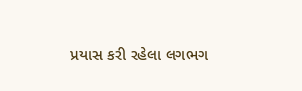પ્રયાસ કરી રહેલા લગભગ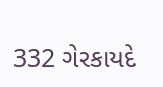332 ગેરકાયદે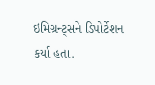ઇમિગ્રન્ટ્સને ડિપોર્ટેશન કર્યા હતા.